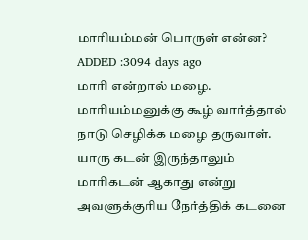மாரியம்மன் பொருள் என்ன?
ADDED :3094 days ago
மாரி என்றால் மழை. மாரியம்மனுக்கு கூழ் வார்த்தால் நாடு செழிக்க மழை தருவாள். யாரு கடன் இருந்தாலும் மாரிகடன் ஆகாது என்று அவளுக்குரிய நேர்த்திக் கடனை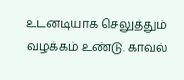உடனடியாக செலுத்தும் வழக்கம் உண்டு. காவல்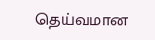தெய்வமான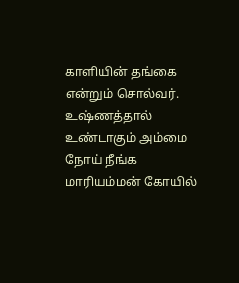காளியின் தங்கை என்றும் சொல்வர். உஷ்ணத்தால் உண்டாகும் அம்மை நோய் நீங்க மாரியம்மன் கோயில்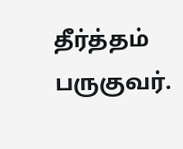தீர்த்தம் பருகுவர்.